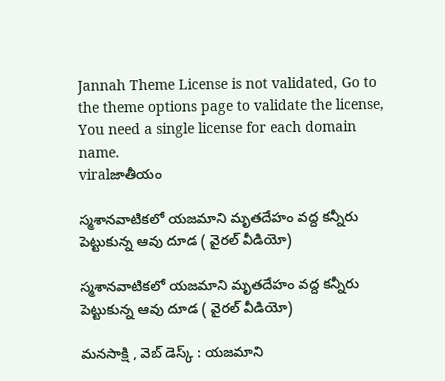Jannah Theme License is not validated, Go to the theme options page to validate the license, You need a single license for each domain name.
viralజాతీయం

స్మశానవాటికలో యజమాని మృతదేహం వద్ద కన్నీరు పెట్టుకున్న ఆవు దూడ ( వైరల్ వీడియో)

స్మశానవాటికలో యజమాని మృతదేహం వద్ద కన్నీరు పెట్టుకున్న ఆవు దూడ ( వైరల్ వీడియో)

మనసాక్షి , వెబ్ డెస్క్ : యజమాని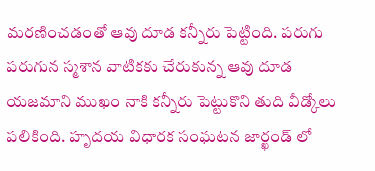మరణించడంతో ఆవు దూడ కన్నీరు పెట్టింది. పరుగు పరుగున స్మశాన వాటికకు చేరుకున్న ఆవు దూడ యజమాని ముఖం నాకి కన్నీరు పెట్టుకొని తుది వీడ్కోలు పలికింది. హృదయ విధారక సంఘటన జార్ఖండ్ లో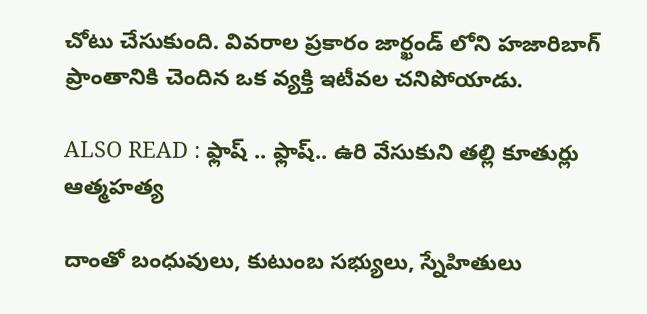చోటు చేసుకుంది. వివరాల ప్రకారం జార్ఖండ్ లోని హజారిబాగ్ ప్రాంతానికి చెందిన ఒక వ్యక్తి ఇటీవల చనిపోయాడు.

ALSO READ : ఫ్లాష్ .. ఫ్లాష్.. ఉరి వేసుకుని తల్లి కూతుర్లు ఆత్మహత్య

దాంతో బంధువులు, కుటుంబ సభ్యులు, స్నేహితులు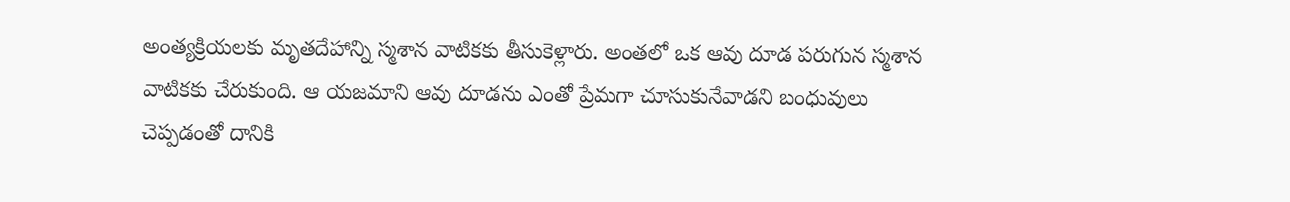అంత్యక్రియలకు మృతదేహాన్ని స్మశాన వాటికకు తీసుకెళ్లారు. అంతలో ఒక ఆవు దూడ పరుగున స్మశాన వాటికకు చేరుకుంది. ఆ యజమాని ఆవు దూడను ఎంతో ప్రేమగా చూసుకునేవాడని బంధువులు చెప్పడంతో దానికి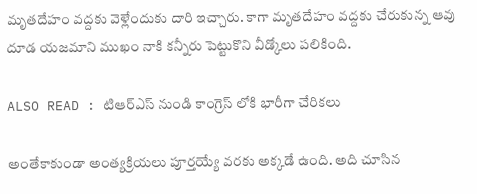మృతదేహం వద్దకు వెళ్లేందుకు దారి ఇచ్చారు. కాగా మృతదేహం వద్దకు చేరుకున్న ఆవు దూడ యజమాని ముఖం నాకి కన్నీరు పెట్టుకొని వీడ్కోలు పలికింది.

ALSO READ : టిఆర్ఎస్ నుండి కాంగ్రెస్ లోకి భారీగా చేరికలు

అంతేకాకుండా అంత్యక్రియలు పూర్తయ్యే వరకు అక్కడే ఉంది. అది చూసిన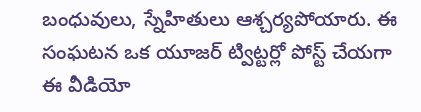బంధువులు, స్నేహితులు ఆశ్చర్యపోయారు. ఈ సంఘటన ఒక యూజర్ ట్విట్టర్లో పోస్ట్ చేయగా ఈ వీడియో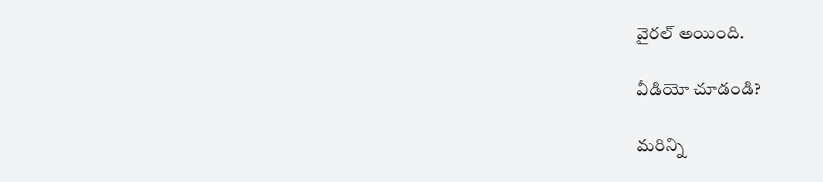వైరల్ అయింది.

వీడియో చూడండి?

మరిన్ని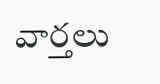వార్తలు